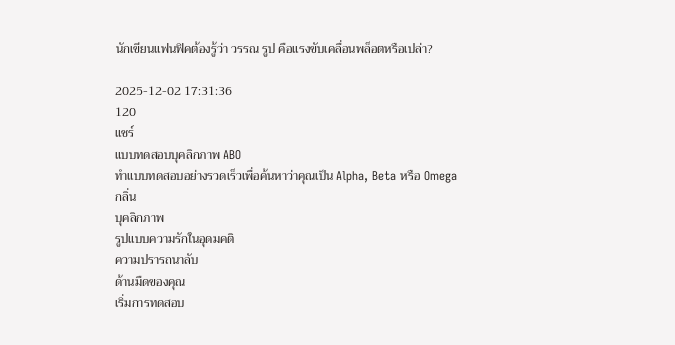นักเขียนแฟนฟิคต้องรู้ว่า วรรณ รูป คือแรงขับเคลื่อนพล็อตหรือเปล่า?

2025-12-02 17:31:36
120
แชร์
แบบทดสอบบุคลิกภาพ ABO
ทำแบบทดสอบอย่างรวดเร็วเพื่อค้นหาว่าคุณเป็น Alpha, Beta หรือ Omega
กลิ่น
บุคลิกภาพ
รูปแบบความรักในอุดมคติ
ความปรารถนาลับ
ด้านมืดของคุณ
เริ่มการทดสอบ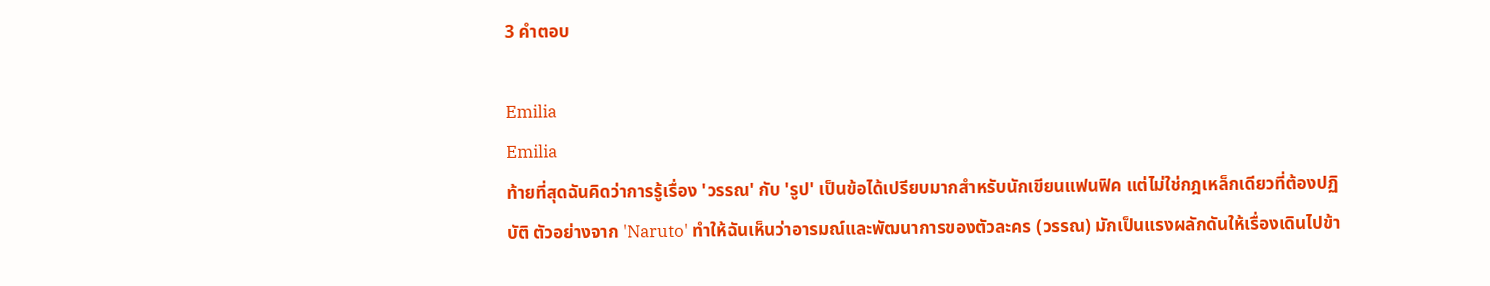3 คำตอบ

Emilia
Emilia
ท้ายที่สุดฉันคิดว่าการรู้เรื่อง 'วรรณ' กับ 'รูป' เป็นข้อได้เปรียบมากสำหรับนักเขียนแฟนฟิค แต่ไม่ใช่กฎเหล็กเดียวที่ต้องปฏิบัติ ตัวอย่างจาก 'Naruto' ทำให้ฉันเห็นว่าอารมณ์และพัฒนาการของตัวละคร (วรรณ) มักเป็นแรงผลักดันให้เรื่องเดินไปข้า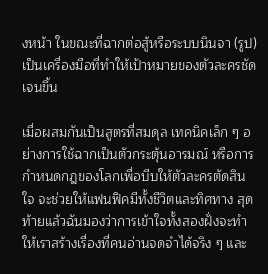งหน้า ในขณะที่ฉากต่อสู้หรือระบบนินจา (รูป) เป็นเครื่องมือที่ทำให้เป้าหมายของตัวละครชัดเจนขึ้น

เมื่อผสมกันเป็นสูตรที่สมดุล เทคนิคเล็ก ๆ อย่างการใช้ฉากเป็นตัวกระตุ้นอารมณ์ หรือการกำหนดกฎของโลกเพื่อบีบให้ตัวละครตัดสินใจ จะช่วยให้แฟนฟิคมีทั้งชีวิตและทิศทาง สุดท้ายแล้วฉันมองว่าการเข้าใจทั้งสองฝั่งจะทำให้เราสร้างเรื่องที่คนอ่านจดจำได้จริง ๆ และ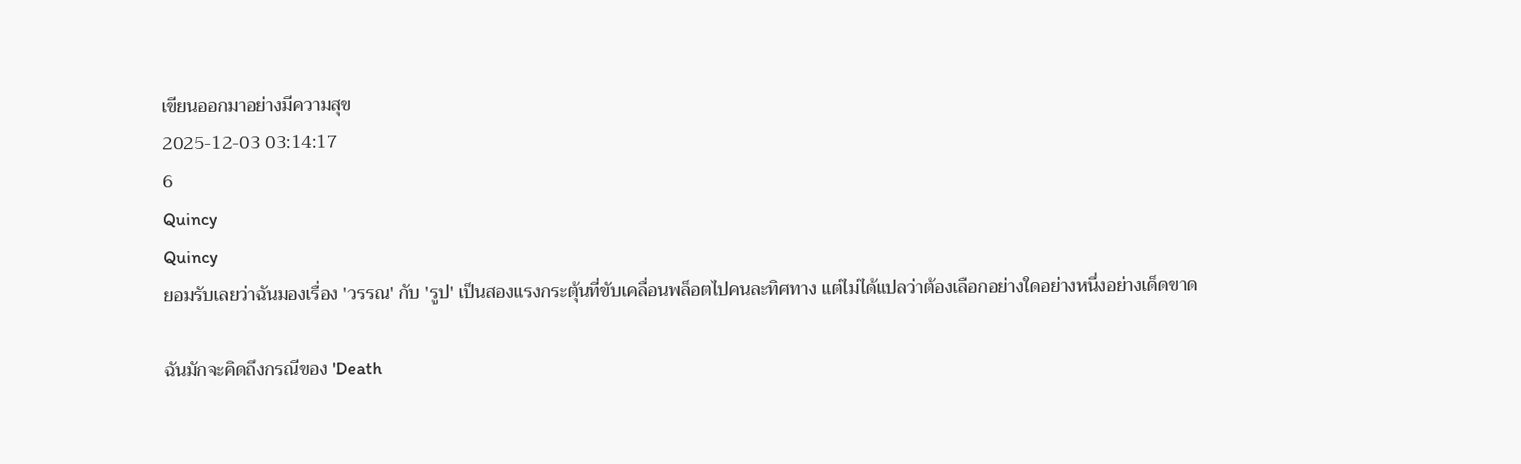เขียนออกมาอย่างมีความสุข
2025-12-03 03:14:17
6
Quincy
Quincy
ยอมรับเลยว่าฉันมองเรื่อง 'วรรณ' กับ 'รูป' เป็นสองแรงกระตุ้นที่ขับเคลื่อนพล็อตไปคนละทิศทาง แต่ไม่ได้แปลว่าต้องเลือกอย่างใดอย่างหนึ่งอย่างเด็ดขาด

ฉันมักจะคิดถึงกรณีของ 'Death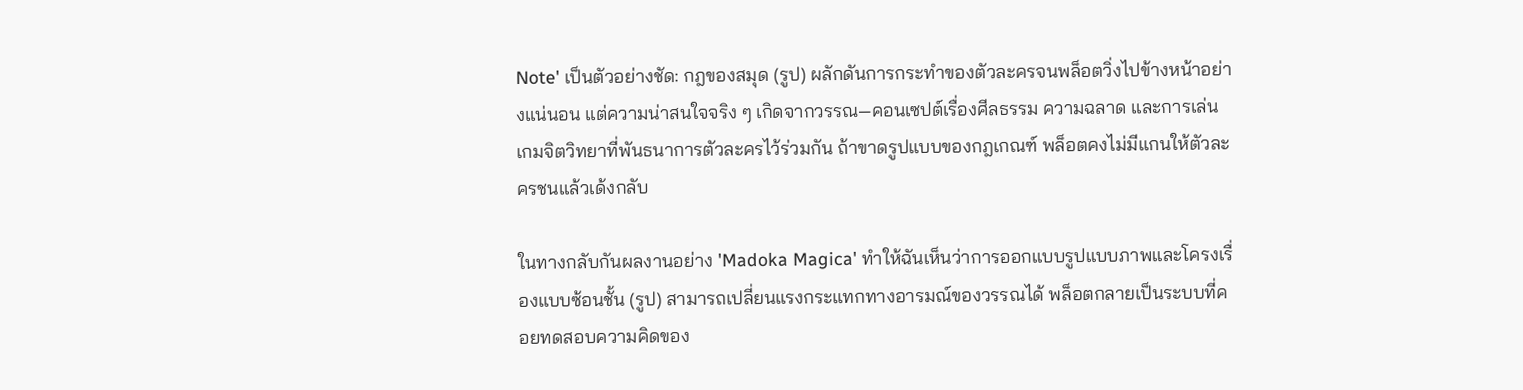Note' เป็นตัวอย่างชัด: กฎของสมุด (รูป) ผลักดันการกระทำของตัวละครจนพล็อตวิ่งไปข้างหน้าอย่างแน่นอน แต่ความน่าสนใจจริง ๆ เกิดจากวรรณ—คอนเซปต์เรื่องศีลธรรม ความฉลาด และการเล่นเกมจิตวิทยาที่พันธนาการตัวละครไว้ร่วมกัน ถ้าขาดรูปแบบของกฎเกณฑ์ พล็อตคงไม่มีแกนให้ตัวละครชนแล้วเด้งกลับ

ในทางกลับกันผลงานอย่าง 'Madoka Magica' ทำให้ฉันเห็นว่าการออกแบบรูปแบบภาพและโครงเรื่องแบบซ้อนชั้น (รูป) สามารถเปลี่ยนแรงกระแทกทางอารมณ์ของวรรณได้ พล็อตกลายเป็นระบบที่คอยทดสอบความคิดของ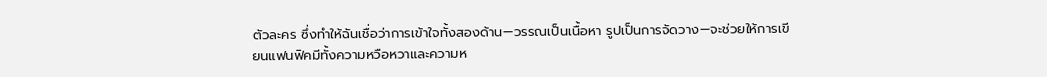ตัวละคร ซึ่งทำให้ฉันเชื่อว่าการเข้าใจทั้งสองด้าน—วรรณเป็นเนื้อหา รูปเป็นการจัดวาง—จะช่วยให้การเขียนแฟนฟิคมีทั้งความหวือหวาและความห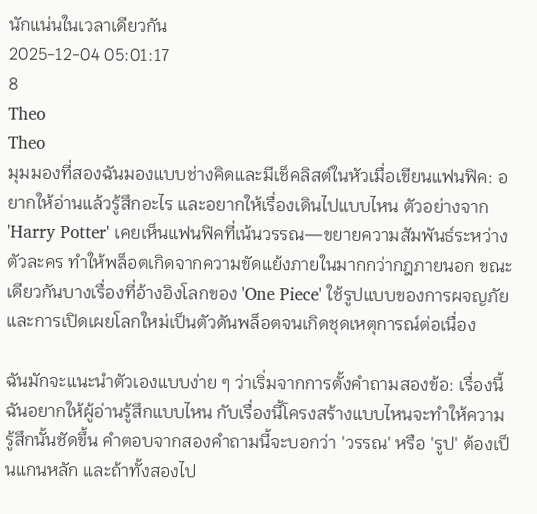นักแน่นในเวลาเดียวกัน
2025-12-04 05:01:17
8
Theo
Theo
มุมมองที่สองฉันมองแบบช่างคิดและมีเช็คลิสต์ในหัวเมื่อเขียนแฟนฟิค: อยากให้อ่านแล้วรู้สึกอะไร และอยากให้เรื่องเดินไปแบบไหน ตัวอย่างจาก 'Harry Potter' เคยเห็นแฟนฟิคที่เน้นวรรณ—ขยายความสัมพันธ์ระหว่างตัวละคร ทำให้พล็อตเกิดจากความขัดแย้งภายในมากกว่ากฎภายนอก ขณะเดียวกันบางเรื่องที่อ้างอิงโลกของ 'One Piece' ใช้รูปแบบของการผจญภัยและการเปิดเผยโลกใหม่เป็นตัวดันพล็อตจนเกิดชุดเหตุการณ์ต่อเนื่อง

ฉันมักจะแนะนำตัวเองแบบง่าย ๆ ว่าเริ่มจากการตั้งคำถามสองข้อ: เรื่องนี้ฉันอยากให้ผู้อ่านรู้สึกแบบไหน กับเรื่องนี้โครงสร้างแบบไหนจะทำให้ความรู้สึกนั้นชัดขึ้น คำตอบจากสองคำถามนี้จะบอกว่า 'วรรณ' หรือ 'รูป' ต้องเป็นแกนหลัก และถ้าทั้งสองไป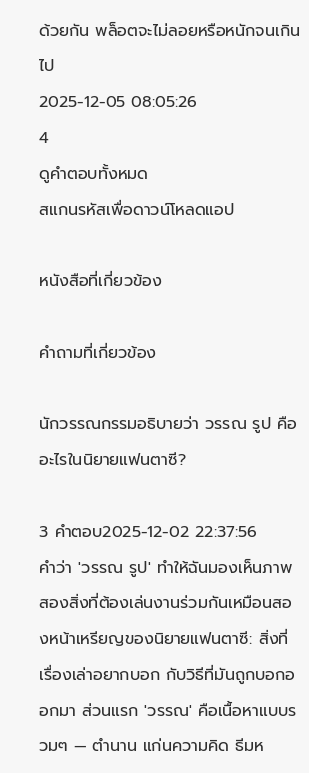ด้วยกัน พล็อตจะไม่ลอยหรือหนักจนเกินไป
2025-12-05 08:05:26
4
ดูคำตอบทั้งหมด
สแกนรหัสเพื่อดาวน์โหลดแอป

หนังสือที่เกี่ยวข้อง

คำถามที่เกี่ยวข้อง

นักวรรณกรรมอธิบายว่า วรรณ รูป คืออะไรในนิยายแฟนตาซี?

3 คำตอบ2025-12-02 22:37:56
คำว่า 'วรรณ รูป' ทำให้ฉันมองเห็นภาพสองสิ่งที่ต้องเล่นงานร่วมกันเหมือนสองหน้าเหรียญของนิยายแฟนตาซี: สิ่งที่เรื่องเล่าอยากบอก กับวิธีที่มันถูกบอกออกมา ส่วนแรก 'วรรณ' คือเนื้อหาแบบรวมๆ — ตำนาน แก่นความคิด ธีมห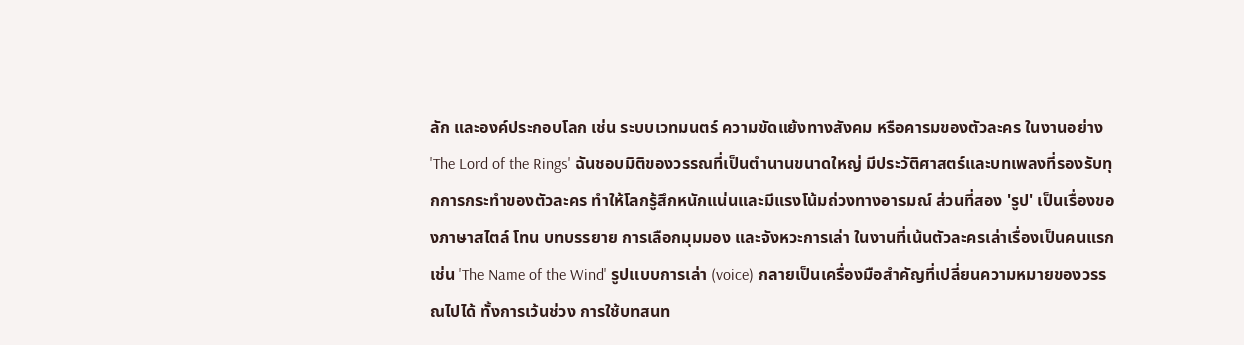ลัก และองค์ประกอบโลก เช่น ระบบเวทมนตร์ ความขัดแย้งทางสังคม หรือคารมของตัวละคร ในงานอย่าง 'The Lord of the Rings' ฉันชอบมิติของวรรณที่เป็นตำนานขนาดใหญ่ มีประวัติศาสตร์และบทเพลงที่รองรับทุกการกระทำของตัวละคร ทำให้โลกรู้สึกหนักแน่นและมีแรงโน้มถ่วงทางอารมณ์ ส่วนที่สอง 'รูป' เป็นเรื่องของภาษาสไตล์ โทน บทบรรยาย การเลือกมุมมอง และจังหวะการเล่า ในงานที่เน้นตัวละครเล่าเรื่องเป็นคนแรกเช่น 'The Name of the Wind' รูปแบบการเล่า (voice) กลายเป็นเครื่องมือสำคัญที่เปลี่ยนความหมายของวรรณไปได้ ทั้งการเว้นช่วง การใช้บทสนท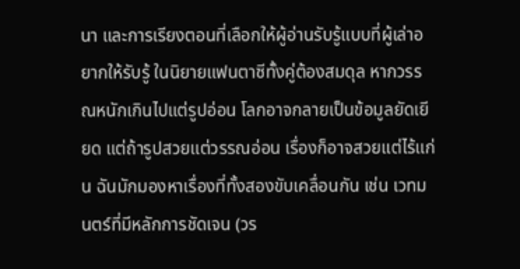นา และการเรียงตอนที่เลือกให้ผู้อ่านรับรู้แบบที่ผู้เล่าอยากให้รับรู้ ในนิยายแฟนตาซีทั้งคู่ต้องสมดุล หากวรรณหนักเกินไปแต่รูปอ่อน โลกอาจกลายเป็นข้อมูลยัดเยียด แต่ถ้ารูปสวยแต่วรรณอ่อน เรื่องก็อาจสวยแต่ไร้แก่น ฉันมักมองหาเรื่องที่ทั้งสองขับเคลื่อนกัน เช่น เวทมนตร์ที่มีหลักการชัดเจน (วร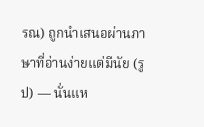รณ) ถูกนำเสนอผ่านภาษาที่อ่านง่ายแต่มีนัย (รูป) — นั่นแห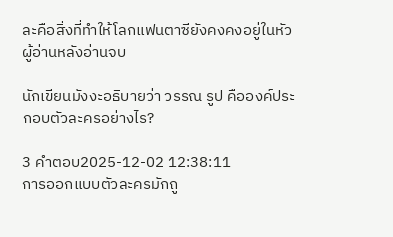ละคือสิ่งที่ทำให้โลกแฟนตาซียังคงคงอยู่ในหัวผู้อ่านหลังอ่านจบ

นักเขียนมังงะอธิบายว่า วรรณ รูป คือองค์ประกอบตัวละครอย่างไร?

3 คำตอบ2025-12-02 12:38:11
การออกแบบตัวละครมักถู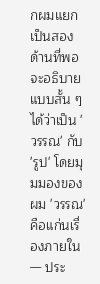กผมแยกเป็นสองด้านที่พอจะอธิบายแบบสั้น ๆ ได้ว่าเป็น 'วรรณ' กับ 'รูป' โดยมุมมองของผม 'วรรณ' คือแก่นเรื่องภายใน — ประ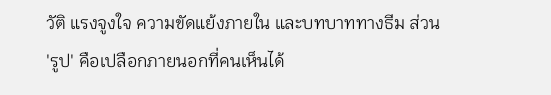วัติ แรงจูงใจ ความขัดแย้งภายใน และบทบาททางธีม ส่วน 'รูป' คือเปลือกภายนอกที่คนเห็นได้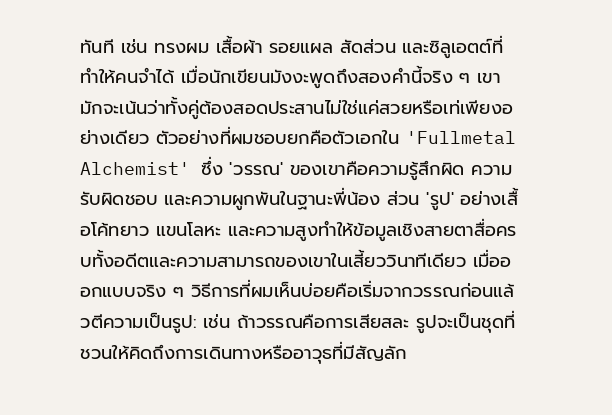ทันที เช่น ทรงผม เสื้อผ้า รอยแผล สัดส่วน และซิลูเอตต์ที่ทำให้คนจำได้ เมื่อนักเขียนมังงะพูดถึงสองคำนี้จริง ๆ เขามักจะเน้นว่าทั้งคู่ต้องสอดประสานไม่ใช่แค่สวยหรือเท่เพียงอย่างเดียว ตัวอย่างที่ผมชอบยกคือตัวเอกใน 'Fullmetal Alchemist' ซึ่ง 'วรรณ' ของเขาคือความรู้สึกผิด ความรับผิดชอบ และความผูกพันในฐานะพี่น้อง ส่วน 'รูป' อย่างเสื้อโค้ทยาว แขนโลหะ และความสูงทำให้ข้อมูลเชิงสายตาสื่อครบทั้งอดีตและความสามารถของเขาในเสี้ยววินาทีเดียว เมื่อออกแบบจริง ๆ วิธีการที่ผมเห็นบ่อยคือเริ่มจากวรรณก่อนแล้วตีความเป็นรูป: เช่น ถ้าวรรณคือการเสียสละ รูปจะเป็นชุดที่ชวนให้คิดถึงการเดินทางหรืออาวุธที่มีสัญลัก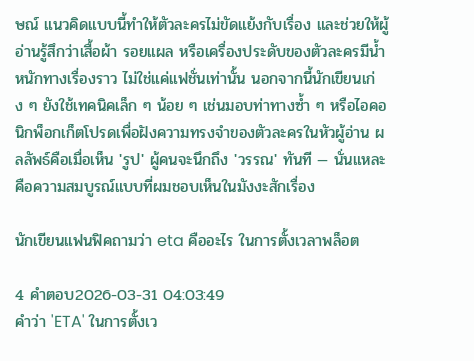ษณ์ แนวคิดแบบนี้ทำให้ตัวละครไม่ขัดแย้งกับเรื่อง และช่วยให้ผู้อ่านรู้สึกว่าเสื้อผ้า รอยแผล หรือเครื่องประดับของตัวละครมีน้ำหนักทางเรื่องราว ไม่ใช่แค่แฟชั่นเท่านั้น นอกจากนี้นักเขียนเก่ง ๆ ยังใช้เทคนิคเล็ก ๆ น้อย ๆ เช่นมอบท่าทางซ้ำ ๆ หรือไอคอนิกพ็อกเก็ตโปรดเพื่อฝังความทรงจำของตัวละครในหัวผู้อ่าน ผลลัพธ์คือเมื่อเห็น 'รูป' ผู้คนจะนึกถึง 'วรรณ' ทันที — นั่นแหละคือความสมบูรณ์แบบที่ผมชอบเห็นในมังงะสักเรื่อง

นักเขียนแฟนฟิคถามว่า eta คืออะไร ในการตั้งเวลาพล็อต

4 คำตอบ2026-03-31 04:03:49
คำว่า 'ETA' ในการตั้งเว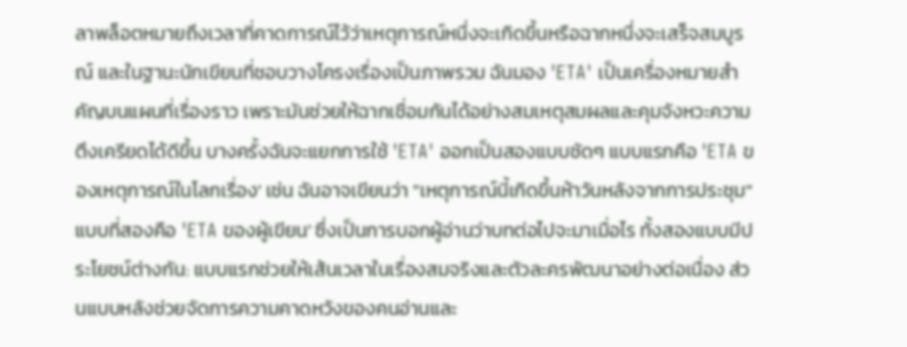ลาพล็อตหมายถึงเวลาที่คาดการณ์ไว้ว่าเหตุการณ์หนึ่งจะเกิดขึ้นหรือฉากหนึ่งจะเสร็จสมบูรณ์ และในฐานะนักเขียนที่ชอบวางโครงเรื่องเป็นภาพรวม ฉันมอง 'ETA' เป็นเครื่องหมายสำคัญบนแผนที่เรื่องราว เพราะมันช่วยให้ฉากเชื่อมกันได้อย่างสมเหตุสมผลและคุมจังหวะความตึงเครียดได้ดีขึ้น บางครั้งฉันจะแยกการใช้ 'ETA' ออกเป็นสองแบบชัดๆ แบบแรกคือ 'ETA ของเหตุการณ์ในโลกเรื่อง' เช่น ฉันอาจเขียนว่า "เหตุการณ์นี้เกิดขึ้นห้าวันหลังจากการประชุม" แบบที่สองคือ 'ETA ของผู้เขียน' ซึ่งเป็นการบอกผู้อ่านว่าบทต่อไปจะมาเมื่อไร ทั้งสองแบบมีประโยชน์ต่างกัน: แบบแรกช่วยให้เส้นเวลาในเรื่องสมจริงและตัวละครพัฒนาอย่างต่อเนื่อง ส่วนแบบหลังช่วยจัดการความคาดหวังของคนอ่านและ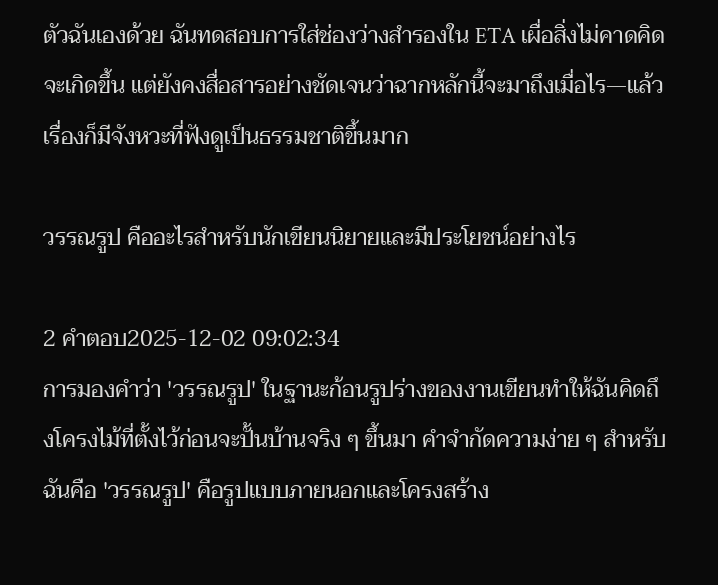ตัวฉันเองด้วย ฉันทดสอบการใส่ช่องว่างสำรองใน ETA เผื่อสิ่งไม่คาดคิดจะเกิดขึ้น แต่ยังคงสื่อสารอย่างชัดเจนว่าฉากหลักนี้จะมาถึงเมื่อไร—แล้วเรื่องก็มีจังหวะที่ฟังดูเป็นธรรมชาติขึ้นมาก

วรรณรูป คืออะไรสำหรับนักเขียนนิยายและมีประโยชน์อย่างไร

2 คำตอบ2025-12-02 09:02:34
การมองคำว่า 'วรรณรูป' ในฐานะก้อนรูปร่างของงานเขียนทำให้ฉันคิดถึงโครงไม้ที่ตั้งไว้ก่อนจะปั้นบ้านจริง ๆ ขึ้นมา คำจำกัดความง่าย ๆ สำหรับฉันคือ 'วรรณรูป' คือรูปแบบภายนอกและโครงสร้าง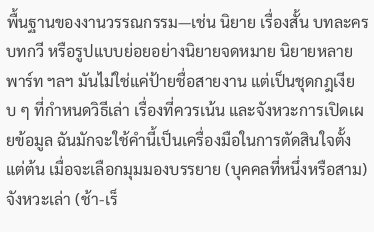พื้นฐานของงานวรรณกรรม—เช่น นิยาย เรื่องสั้น บทละคร บทกวี หรือรูปแบบย่อยอย่างนิยายจดหมาย นิยายหลายพาร์ท ฯลฯ มันไม่ใช่แค่ป้ายชื่อสายงาน แต่เป็นชุดกฎเงียบ ๆ ที่กำหนดวิธีเล่า เรื่องที่ควรเน้น และจังหวะการเปิดเผยข้อมูล ฉันมักจะใช้คำนี้เป็นเครื่องมือในการตัดสินใจตั้งแต่ต้น เมื่อจะเลือกมุมมองบรรยาย (บุคคลที่หนึ่งหรือสาม) จังหวะเล่า (ช้า-เร็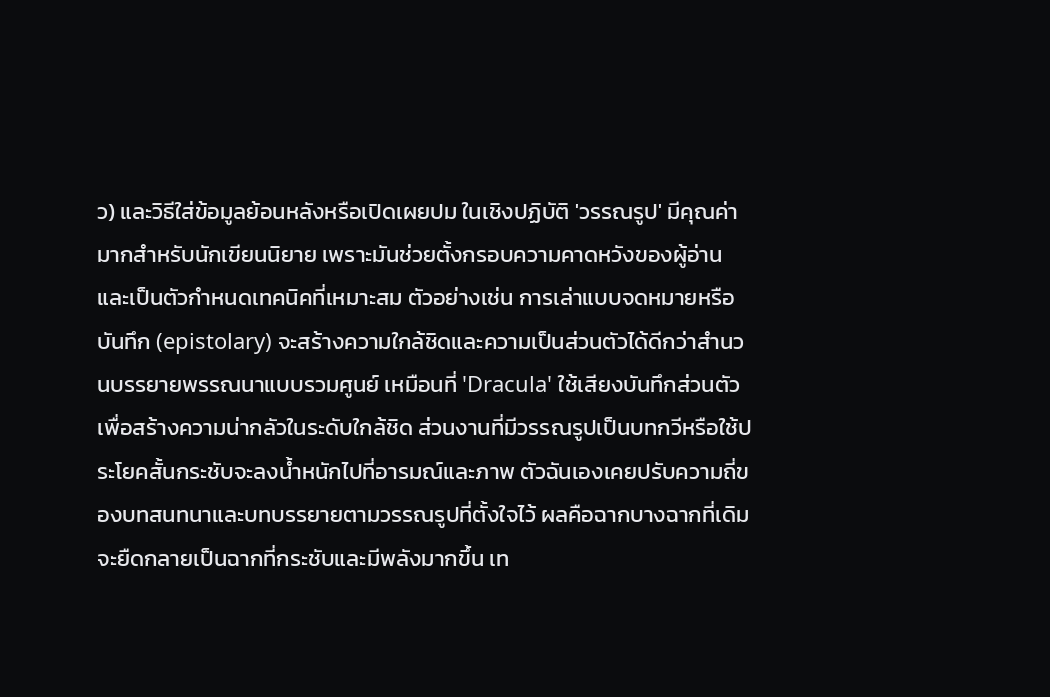ว) และวิธีใส่ข้อมูลย้อนหลังหรือเปิดเผยปม ในเชิงปฏิบัติ 'วรรณรูป' มีคุณค่ามากสำหรับนักเขียนนิยาย เพราะมันช่วยตั้งกรอบความคาดหวังของผู้อ่านและเป็นตัวกำหนดเทคนิคที่เหมาะสม ตัวอย่างเช่น การเล่าแบบจดหมายหรือบันทึก (epistolary) จะสร้างความใกล้ชิดและความเป็นส่วนตัวได้ดีกว่าสำนวนบรรยายพรรณนาแบบรวมศูนย์ เหมือนที่ 'Dracula' ใช้เสียงบันทึกส่วนตัวเพื่อสร้างความน่ากลัวในระดับใกล้ชิด ส่วนงานที่มีวรรณรูปเป็นบทกวีหรือใช้ประโยคสั้นกระชับจะลงน้ำหนักไปที่อารมณ์และภาพ ตัวฉันเองเคยปรับความถี่ของบทสนทนาและบทบรรยายตามวรรณรูปที่ตั้งใจไว้ ผลคือฉากบางฉากที่เดิมจะยืดกลายเป็นฉากที่กระชับและมีพลังมากขึ้น เท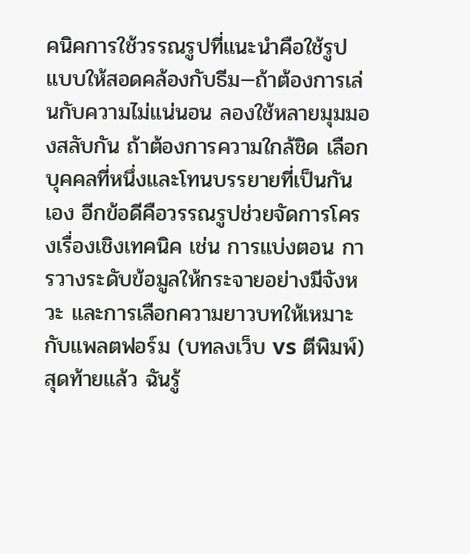คนิคการใช้วรรณรูปที่แนะนำคือใช้รูปแบบให้สอดคล้องกับธีม—ถ้าต้องการเล่นกับความไม่แน่นอน ลองใช้หลายมุมมองสลับกัน ถ้าต้องการความใกล้ชิด เลือกบุคคลที่หนึ่งและโทนบรรยายที่เป็นกันเอง อีกข้อดีคือวรรณรูปช่วยจัดการโครงเรื่องเชิงเทคนิค เช่น การแบ่งตอน การวางระดับข้อมูลให้กระจายอย่างมีจังหวะ และการเลือกความยาวบทให้เหมาะกับแพลตฟอร์ม (บทลงเว็บ vs ตีพิมพ์) สุดท้ายแล้ว ฉันรู้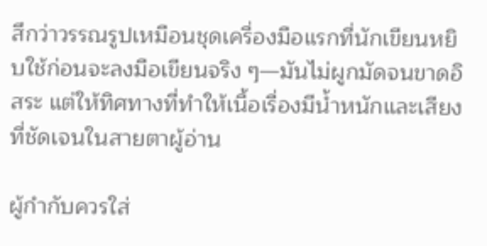สึกว่าวรรณรูปเหมือนชุดเครื่องมือแรกที่นักเขียนหยิบใช้ก่อนจะลงมือเขียนจริง ๆ—มันไม่ผูกมัดจนขาดอิสระ แต่ให้ทิศทางที่ทำให้เนื้อเรื่องมีน้ำหนักและเสียงที่ชัดเจนในสายตาผู้อ่าน

ผู้กำกับควรใส่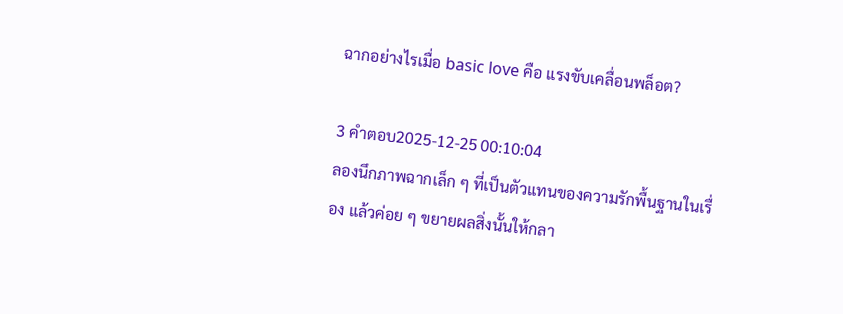ฉากอย่างไรเมื่อ basic love คือ แรงขับเคลื่อนพล็อต?

3 คำตอบ2025-12-25 00:10:04
ลองนึกภาพฉากเล็ก ๆ ที่เป็นตัวแทนของความรักพื้นฐานในเรื่อง แล้วค่อย ๆ ขยายผลสิ่งนั้นให้กลา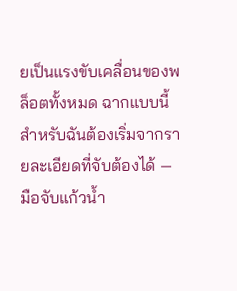ยเป็นแรงขับเคลื่อนของพล็อตทั้งหมด ฉากแบบนี้สำหรับฉันต้องเริ่มจากรายละเอียดที่จับต้องได้ — มือจับแก้วน้ำ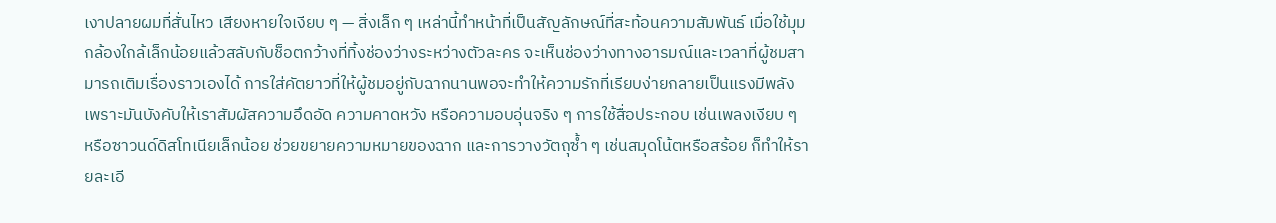เงาปลายผมที่สั่นไหว เสียงหายใจเงียบ ๆ — สิ่งเล็ก ๆ เหล่านี้ทำหน้าที่เป็นสัญลักษณ์ที่สะท้อนความสัมพันธ์ เมื่อใช้มุมกล้องใกล้เล็กน้อยแล้วสลับกับช็อตกว้างที่ทิ้งช่องว่างระหว่างตัวละคร จะเห็นช่องว่างทางอารมณ์และเวลาที่ผู้ชมสามารถเติมเรื่องราวเองได้ การใส่คัตยาวที่ให้ผู้ชมอยู่กับฉากนานพอจะทำให้ความรักที่เรียบง่ายกลายเป็นแรงมีพลัง เพราะมันบังคับให้เราสัมผัสความอึดอัด ความคาดหวัง หรือความอบอุ่นจริง ๆ การใช้สื่อประกอบ เช่นเพลงเงียบ ๆ หรือซาวนด์ดิสโทเนียเล็กน้อย ช่วยขยายความหมายของฉาก และการวางวัตถุซ้ำ ๆ เช่นสมุดโน้ตหรือสร้อย ก็ทำให้รายละเอี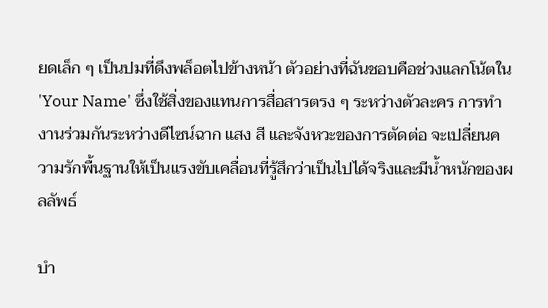ยดเล็ก ๆ เป็นปมที่ดึงพล็อตไปข้างหน้า ตัวอย่างที่ฉันชอบคือช่วงแลกโน้ตใน 'Your Name' ซึ่งใช้สิ่งของแทนการสื่อสารตรง ๆ ระหว่างตัวละคร การทำงานร่วมกันระหว่างดีไซน์ฉาก แสง สี และจังหวะของการตัดต่อ จะเปลี่ยนความรักพื้นฐานให้เป็นแรงขับเคลื่อนที่รู้สึกว่าเป็นไปได้จริงและมีน้ำหนักของผลลัพธ์

บํา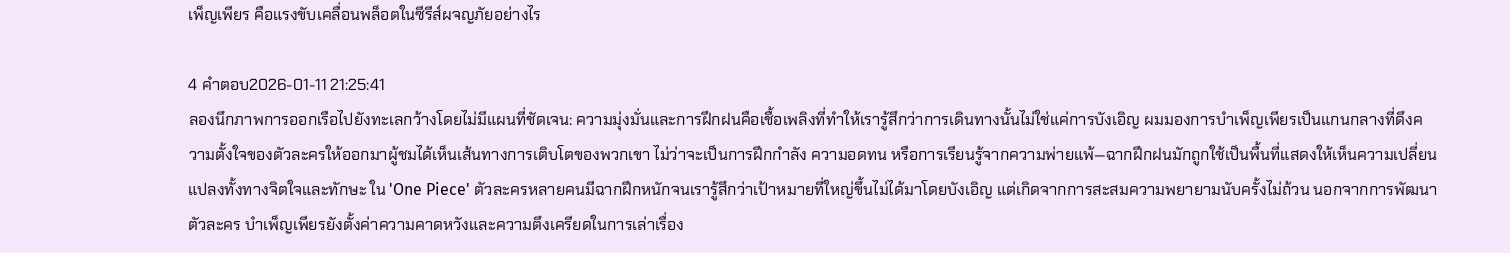เพ็ญเพียร คือแรงขับเคลื่อนพล็อตในซีรีส์ผจญภัยอย่างไร

4 คำตอบ2026-01-11 21:25:41
ลองนึกภาพการออกเรือไปยังทะเลกว้างโดยไม่มีแผนที่ชัดเจน: ความมุ่งมั่นและการฝึกฝนคือเชื้อเพลิงที่ทำให้เรารู้สึกว่าการเดินทางนั้นไม่ใช่แค่การบังเอิญ ผมมองการบำเพ็ญเพียรเป็นแกนกลางที่ดึงความตั้งใจของตัวละครให้ออกมาผู้ชมได้เห็นเส้นทางการเติบโตของพวกเขา ไม่ว่าจะเป็นการฝึกกำลัง ความอดทน หรือการเรียนรู้จากความพ่ายแพ้—ฉากฝึกฝนมักถูกใช้เป็นพื้นที่แสดงให้เห็นความเปลี่ยนแปลงทั้งทางจิตใจและทักษะ ใน 'One Piece' ตัวละครหลายคนมีฉากฝึกหนักจนเรารู้สึกว่าเป้าหมายที่ใหญ่ขึ้นไม่ได้มาโดยบังเอิญ แต่เกิดจากการสะสมความพยายามนับครั้งไม่ถ้วน นอกจากการพัฒนาตัวละคร บำเพ็ญเพียรยังตั้งค่าความคาดหวังและความตึงเครียดในการเล่าเรื่อง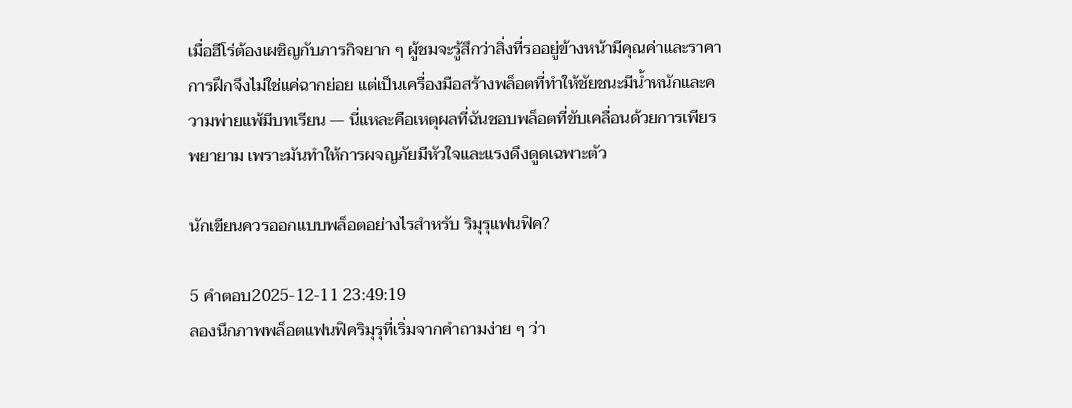เมื่อฮีโร่ต้องเผชิญกับภารกิจยาก ๆ ผู้ชมจะรู้สึกว่าสิ่งที่รออยู่ข้างหน้ามีคุณค่าและราคา การฝึกจึงไม่ใช่แค่ฉากย่อย แต่เป็นเครื่องมือสร้างพล็อตที่ทำให้ชัยชนะมีน้ำหนักและความพ่ายแพ้มีบทเรียน — นี่แหละคือเหตุผลที่ฉันชอบพล็อตที่ขับเคลื่อนด้วยการเพียรพยายาม เพราะมันทำให้การผจญภัยมีหัวใจและแรงดึงดูดเฉพาะตัว

นักเขียนควรออกแบบพล็อตอย่างไรสำหรับ ริมุรุแฟนฟิค?

5 คำตอบ2025-12-11 23:49:19
ลองนึกภาพพล็อตแฟนฟิคริมุรุที่เริ่มจากคำถามง่าย ๆ ว่า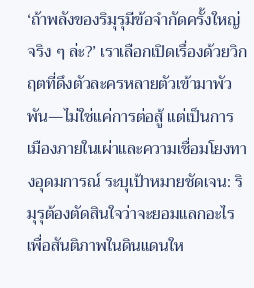‘ถ้าพลังของริมุรุมีข้อจำกัดครั้งใหญ่จริง ๆ ล่ะ?’ เราเลือกเปิดเรื่องด้วยวิกฤตที่ดึงตัวละครหลายตัวเข้ามาพัวพัน—ไม่ใช่แค่การต่อสู้ แต่เป็นการเมืองภายในเผ่าและความเชื่อมโยงทางอุดมการณ์ ระบุเป้าหมายชัดเจน: ริมุรุต้องตัดสินใจว่าจะยอมแลกอะไรเพื่อสันติภาพในดินแดนให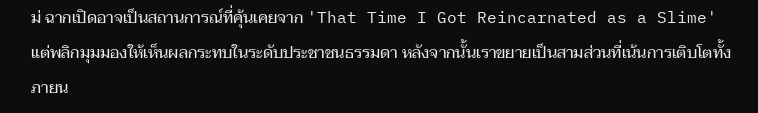ม่ ฉากเปิดอาจเป็นสถานการณ์ที่คุ้นเคยจาก 'That Time I Got Reincarnated as a Slime' แต่พลิกมุมมองให้เห็นผลกระทบในระดับประชาชนธรรมดา หลังจากนั้นเราขยายเป็นสามส่วนที่เน้นการเติบโตทั้งภายน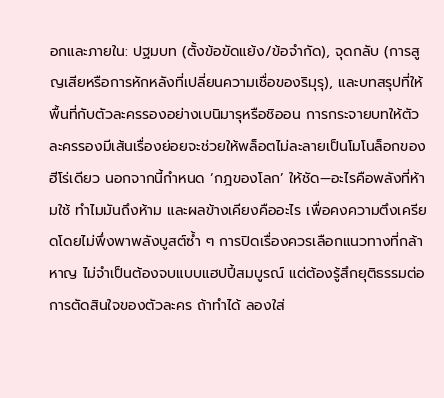อกและภายใน: ปฐมบท (ตั้งข้อขัดแย้ง/ข้อจำกัด), จุดกลับ (การสูญเสียหรือการหักหลังที่เปลี่ยนความเชื่อของริมุรุ), และบทสรุปที่ให้พื้นที่กับตัวละครรองอย่างเบนิมารุหรือชิออน การกระจายบทให้ตัวละครรองมีเส้นเรื่องย่อยจะช่วยให้พล็อตไม่ละลายเป็นโมโนล็อกของฮีโร่เดียว นอกจากนี้กำหนด ‘กฎของโลก’ ให้ชัด—อะไรคือพลังที่ห้ามใช้ ทำไมมันถึงห้าม และผลข้างเคียงคืออะไร เพื่อคงความตึงเครียดโดยไม่พึ่งพาพลังบูสต์ซ้ำ ๆ การปิดเรื่องควรเลือกแนวทางที่กล้าหาญ ไม่จำเป็นต้องจบแบบแฮปปี้สมบูรณ์ แต่ต้องรู้สึกยุติธรรมต่อการตัดสินใจของตัวละคร ถ้าทำได้ ลองใส่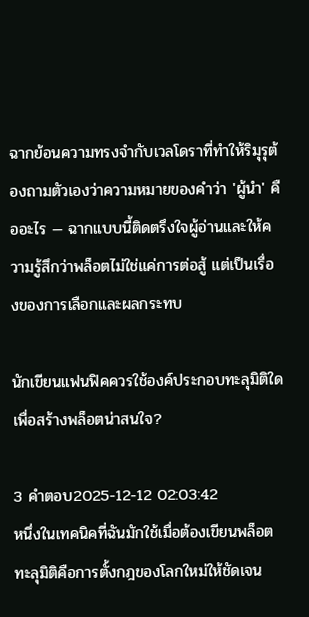ฉากย้อนความทรงจำกับเวลโดราที่ทำให้ริมุรุต้องถามตัวเองว่าความหมายของคำว่า 'ผู้นำ' คืออะไร — ฉากแบบนี้ติดตรึงใจผู้อ่านและให้ความรู้สึกว่าพล็อตไม่ใช่แค่การต่อสู้ แต่เป็นเรื่องของการเลือกและผลกระทบ

นักเขียนแฟนฟิคควรใช้องค์ประกอบทะลุมิติใดเพื่อสร้างพล็อตน่าสนใจ?

3 คำตอบ2025-12-12 02:03:42
หนึ่งในเทคนิคที่ฉันมักใช้เมื่อต้องเขียนพล็อตทะลุมิติคือการตั้งกฎของโลกใหม่ให้ชัดเจน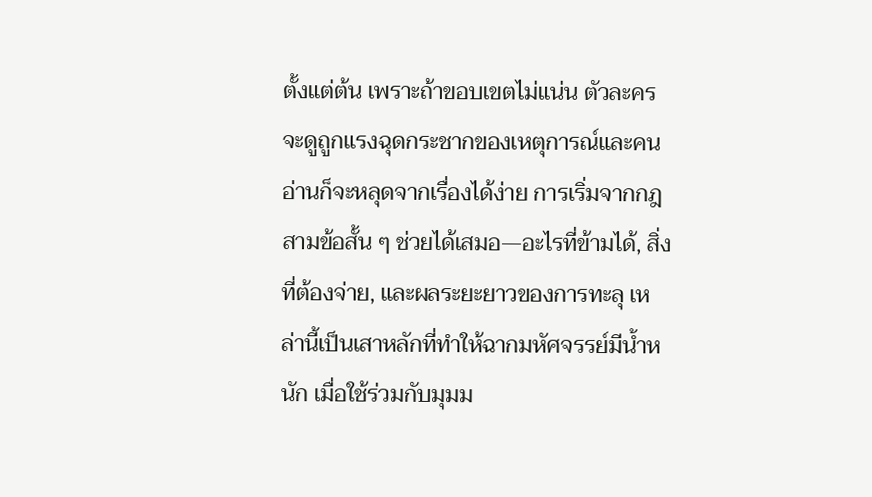ตั้งแต่ต้น เพราะถ้าขอบเขตไม่แน่น ตัวละครจะดูถูกแรงฉุดกระชากของเหตุการณ์และคนอ่านก็จะหลุดจากเรื่องได้ง่าย การเริ่มจากกฎสามข้อสั้น ๆ ช่วยได้เสมอ—อะไรที่ข้ามได้, สิ่งที่ต้องจ่าย, และผลระยะยาวของการทะลุ เหล่านี้เป็นเสาหลักที่ทำให้ฉากมหัศจรรย์มีน้ำหนัก เมื่อใช้ร่วมกับมุมม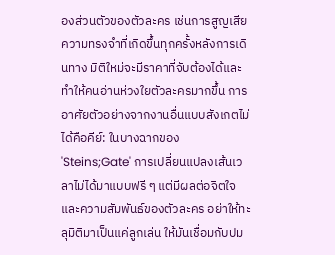องส่วนตัวของตัวละคร เช่นการสูญเสียความทรงจำที่เกิดขึ้นทุกครั้งหลังการเดินทาง มิติใหม่จะมีราคาที่จับต้องได้และทำให้คนอ่านห่วงใยตัวละครมากขึ้น การอาศัยตัวอย่างจากงานอื่นแบบสังเกตไม่ได้คือคีย์: ในบางฉากของ 'Steins;Gate' การเปลี่ยนแปลงเส้นเวลาไม่ได้มาแบบฟรี ๆ แต่มีผลต่อจิตใจและความสัมพันธ์ของตัวละคร อย่าให้ทะลุมิติมาเป็นแค่ลูกเล่น ให้มันเชื่อมกับปม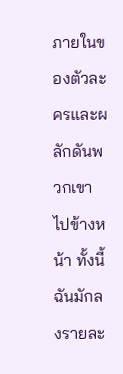ภายในของตัวละครและผลักดันพวกเขาไปข้างหน้า ทั้งนี้ฉันมักลงรายละ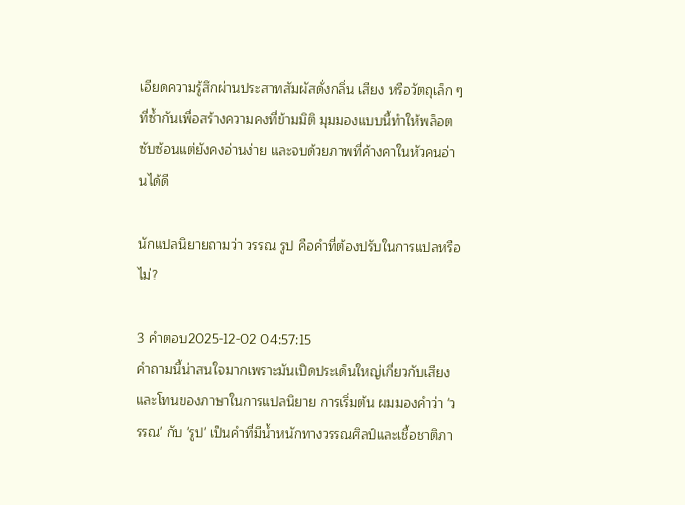เอียดความรู้สึกผ่านประสาทสัมผัสดั่งกลิ่น เสียง หรือวัตถุเล็ก ๆ ที่ซ้ำกันเพื่อสร้างความคงที่ข้ามมิติ มุมมองแบบนี้ทำให้พล็อตซับซ้อนแต่ยังคงอ่านง่าย และจบด้วยภาพที่ค้างคาในหัวคนอ่านได้ดี

นักแปลนิยายถามว่า วรรณ รูป คือคำที่ต้องปรับในการแปลหรือไม่?

3 คำตอบ2025-12-02 04:57:15
คำถามนี้น่าสนใจมากเพราะมันเปิดประเด็นใหญ่เกี่ยวกับเสียงและโทนของภาษาในการแปลนิยาย การเริ่มต้น ผมมองคำว่า 'วรรณ' กับ 'รูป' เป็นคำที่มีน้ำหนักทางวรรณศิลป์และเชื้อชาติภา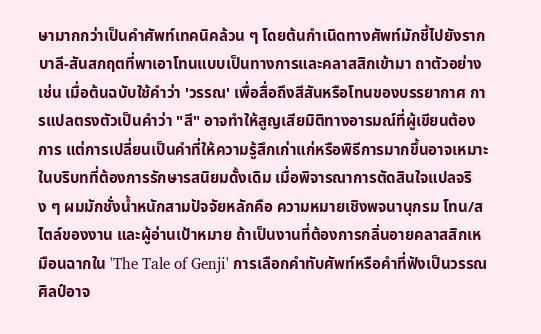ษามากกว่าเป็นคำศัพท์เทคนิคล้วน ๆ โดยต้นกำเนิดทางศัพท์มักชี้ไปยังรากบาลี-สันสกฤตที่พาเอาโทนแบบเป็นทางการและคลาสสิกเข้ามา ถาตัวอย่างเช่น เมื่อต้นฉบับใช้คำว่า 'วรรณ' เพื่อสื่อถึงสีสันหรือโทนของบรรยากาศ การแปลตรงตัวเป็นคำว่า "สี" อาจทำให้สูญเสียมิติทางอารมณ์ที่ผู้เขียนต้องการ แต่การเปลี่ยนเป็นคำที่ให้ความรู้สึกเก่าแก่หรือพิธีการมากขึ้นอาจเหมาะในบริบทที่ต้องการรักษารสนิยมดั้งเดิม เมื่อพิจารณาการตัดสินใจแปลจริง ๆ ผมมักชั่งน้ำหนักสามปัจจัยหลักคือ ความหมายเชิงพจนานุกรม โทน/สไตล์ของงาน และผู้อ่านเป้าหมาย ถ้าเป็นงานที่ต้องการกลิ่นอายคลาสสิกเหมือนฉากใน 'The Tale of Genji' การเลือกคำทับศัพท์หรือคำที่ฟังเป็นวรรณศิลป์อาจ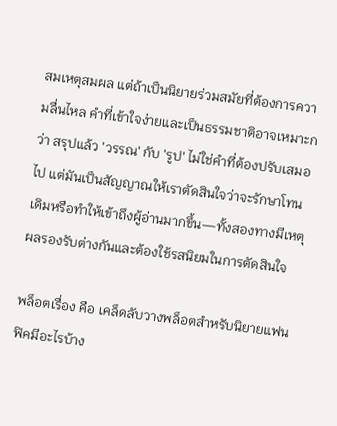สมเหตุสมผล แต่ถ้าเป็นนิยายร่วมสมัยที่ต้องการความลื่นไหล คำที่เข้าใจง่ายและเป็นธรรมชาติอาจเหมาะกว่า สรุปแล้ว 'วรรณ' กับ 'รูป' ไม่ใช่คำที่ต้องปรับเสมอไป แต่มันเป็นสัญญาณให้เราตัดสินใจว่าจะรักษาโทนเดิมหรือทำให้เข้าถึงผู้อ่านมากขึ้น—ทั้งสองทางมีเหตุผลรองรับต่างกันและต้องใช้รสนิยมในการตัดสินใจ

พล็อตเรื่อง คือ เคล็ดลับวางพล็อตสำหรับนิยายแฟนฟิคมีอะไรบ้าง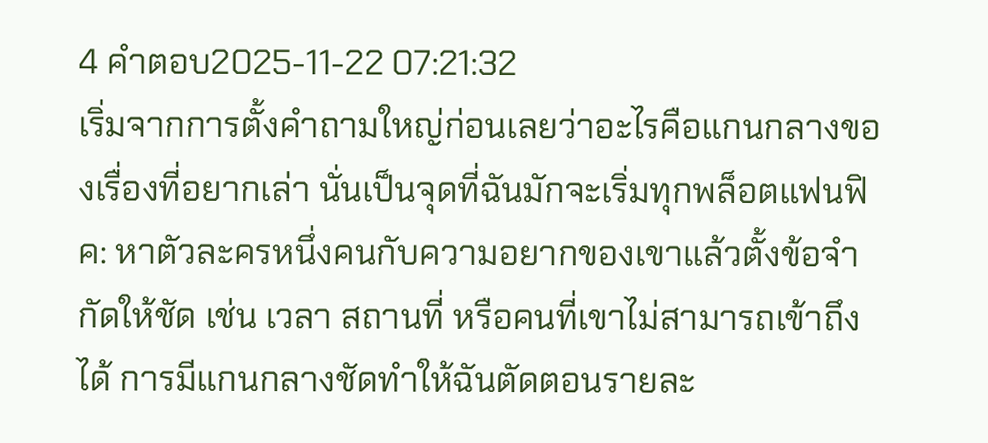4 คำตอบ2025-11-22 07:21:32
เริ่มจากการตั้งคำถามใหญ่ก่อนเลยว่าอะไรคือแกนกลางของเรื่องที่อยากเล่า นั่นเป็นจุดที่ฉันมักจะเริ่มทุกพล็อตแฟนฟิค: หาตัวละครหนึ่งคนกับความอยากของเขาแล้วตั้งข้อจำกัดให้ชัด เช่น เวลา สถานที่ หรือคนที่เขาไม่สามารถเข้าถึงได้ การมีแกนกลางชัดทำให้ฉันตัดตอนรายละ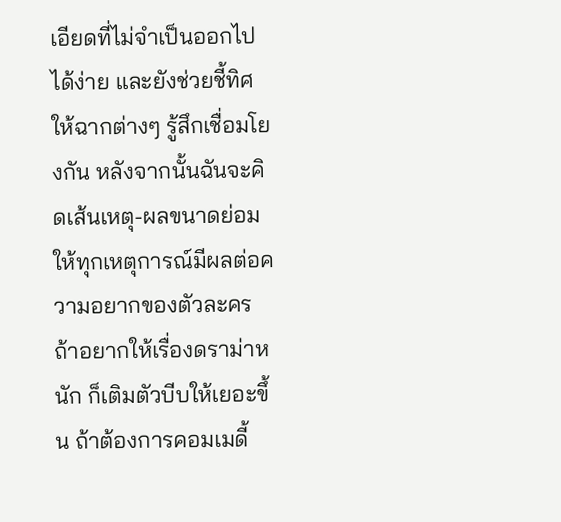เอียดที่ไม่จำเป็นออกไปได้ง่าย และยังช่วยชี้ทิศให้ฉากต่างๆ รู้สึกเชื่อมโยงกัน หลังจากนั้นฉันจะคิดเส้นเหตุ-ผลขนาดย่อม ให้ทุกเหตุการณ์มีผลต่อความอยากของตัวละคร ถ้าอยากให้เรื่องดราม่าหนัก ก็เติมตัวบีบให้เยอะขึ้น ถ้าต้องการคอมเมดี้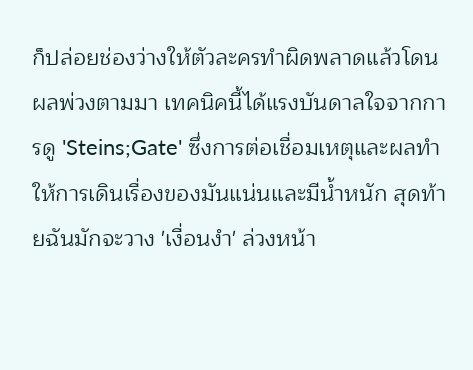ก็ปล่อยช่องว่างให้ตัวละครทำผิดพลาดแล้วโดนผลพ่วงตามมา เทคนิคนี้ได้แรงบันดาลใจจากการดู 'Steins;Gate' ซึ่งการต่อเชื่อมเหตุและผลทำให้การเดินเรื่องของมันแน่นและมีน้ำหนัก สุดท้ายฉันมักจะวาง 'เงื่อนงำ' ล่วงหน้า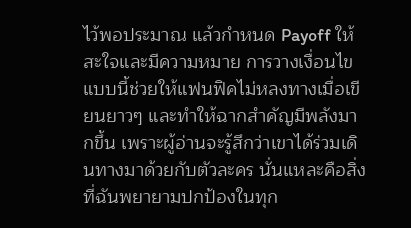ไว้พอประมาณ แล้วกำหนด Payoff ให้สะใจและมีความหมาย การวางเงื่อนไขแบบนี้ช่วยให้แฟนฟิคไม่หลงทางเมื่อเขียนยาวๆ และทำให้ฉากสำคัญมีพลังมากขึ้น เพราะผู้อ่านจะรู้สึกว่าเขาได้ร่วมเดินทางมาด้วยกับตัวละคร นั่นแหละคือสิ่งที่ฉันพยายามปกป้องในทุก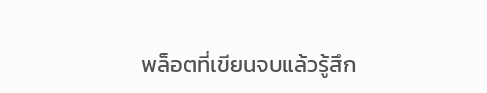พล็อตที่เขียนจบแล้วรู้สึก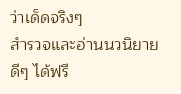ว่าเด็ดจริงๆ
สำรวจและอ่านนวนิยายดีๆ ได้ฟรี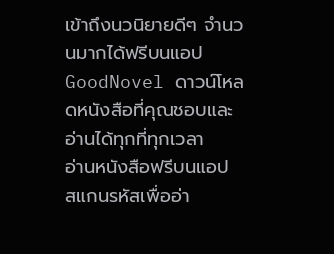เข้าถึงนวนิยายดีๆ จำนวนมากได้ฟรีบนแอป GoodNovel ดาวน์โหลดหนังสือที่คุณชอบและอ่านได้ทุกที่ทุกเวลา
อ่านหนังสือฟรีบนแอป
สแกนรหัสเพื่ออ่า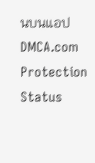นบนแอป
DMCA.com Protection Status